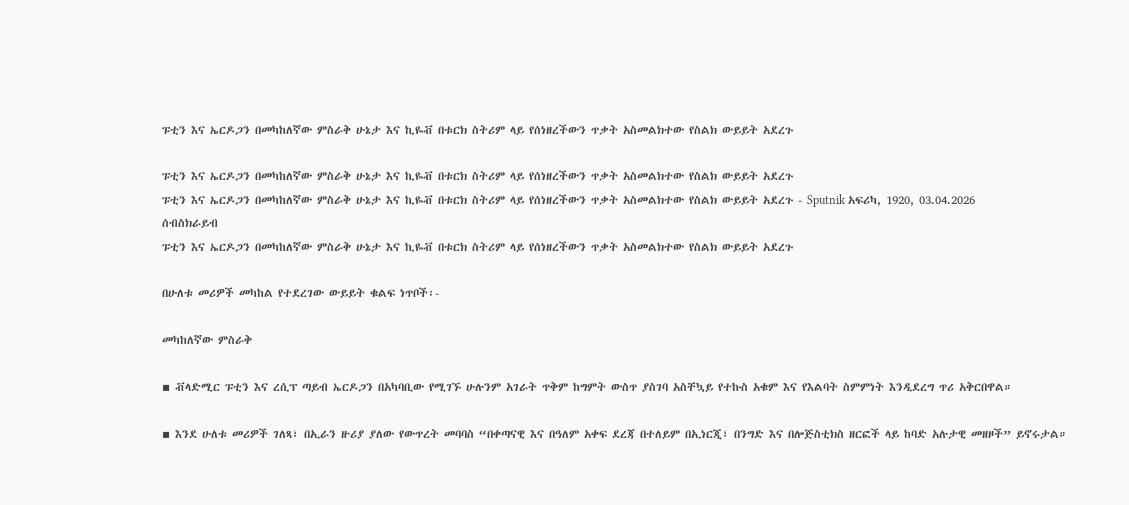ፑቲን እና ኤርዶጋን በመካከለኛው ምስራቅ ሁኔታ እና ኪዬቭ በቱርክ ስትሪም ላይ የሰነዘረችውን ጥቃት አስመልክተው የስልክ ውይይት አደረጉ

ፑቲን እና ኤርዶጋን በመካከለኛው ምስራቅ ሁኔታ እና ኪዬቭ በቱርክ ስትሪም ላይ የሰነዘረችውን ጥቃት አስመልክተው የስልክ ውይይት አደረጉ
ፑቲን እና ኤርዶጋን በመካከለኛው ምስራቅ ሁኔታ እና ኪዬቭ በቱርክ ስትሪም ላይ የሰነዘረችውን ጥቃት አስመልክተው የስልክ ውይይት አደረጉ - Sputnik አፍሪካ, 1920, 03.04.2026
ሰብስክራይብ
ፑቲን እና ኤርዶጋን በመካከለኛው ምስራቅ ሁኔታ እና ኪዬቭ በቱርክ ስትሪም ላይ የሰነዘረችውን ጥቃት አስመልክተው የስልክ ውይይት አደረጉ

በሁለቱ መሪዎች መካከል የተደረገው ውይይት ቁልፍ ነጥቦች፡-

መካከለኛው ምስራቅ

▪ ቭላድሚር ፑቲን እና ረሲፕ ጣይብ ኤርዶጋን በአካባቢው የሚገኙ ሁሉንም አገራት ጥቅም ከግምት ውስጥ ያስገባ አስቸኳይ የተኩስ አቁም እና የእልባት ስምምነት እንዲደረግ ጥሪ አቅርበዋል።

▪ እንደ ሁለቱ መሪዎች ገለጻ፣ በኢራን ዙሪያ ያለው የውጥረት መባባስ “በቀጣናዊ እና በዓለም አቀፍ ደረጃ በተለይም በኢነርጂ፣ በንግድ እና በሎጅስቲክስ ዘርፎች ላይ ከባድ አሉታዊ መዘዞች” ይኖሩታል።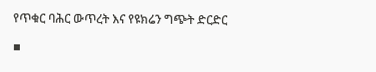የጥቁር ባሕር ውጥረት እና የዩክሬን ግጭት ድርድር

▪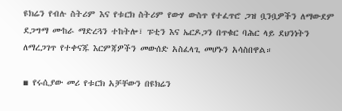ዩክሬን የብሉ ስትሪም እና የቱርክ ስትሪም የውሃ ውስጥ የተፈጥሮ ጋዝ ቧንቧዎችን ለማውደም ደጋግማ ሙከራ ማድረጓን ተከትሎ፣ ፑቲን እና ኤርዶጋን በጥቁር ባሕር ላይ ደህንነትን ለማረጋገጥ የተቀናጁ እርምጃዎችን መውሰድ አስፈላጊ መሆኑን አሳስበዋል።

▪ የሩሲያው መሪ የቱርክ አቻቸውን በዩክሬን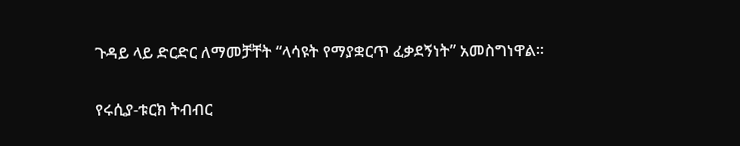ጉዳይ ላይ ድርድር ለማመቻቸት “ላሳዩት የማያቋርጥ ፈቃደኝነት” አመስግነዋል።

የሩሲያ-ቱርክ ትብብር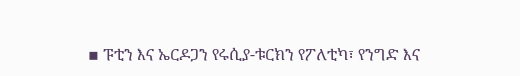▪ ፑቲን እና ኤርዶጋን የሩሲያ-ቱርክን የፖለቲካ፣ የንግድ እና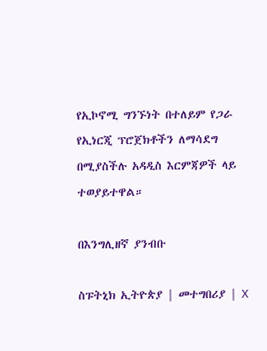የኢኮኖሚ ግንኙነት በተለይም የጋራ የኢነርጂ ፕሮጀክቶችን ለማሳደግ በሚያስችሉ አዳዲስ እርምጃዎች ላይ ተወያይተዋል።

በእንግሊዘኛ ያንብቡ

ስፑትኒክ ኢትዮጵያ | መተግበሪያ | X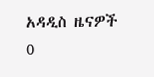አዳዲስ ዜናዎች
0